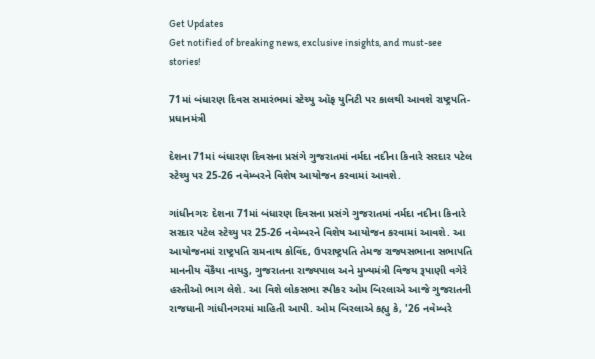Get Updates
Get notified of breaking news, exclusive insights, and must-see stories!

71માં બંધારણ દિવસ સમારંભમાં સ્ટેચ્યુ ઑફ યુનિટી પર કાલથી આવશે રાષ્ટ્રપતિ-પ્રધાનમંત્રી

દેશના 71માં બંધારણ દિવસના પ્રસંગે ગુજરાતમાં નર્મદા નદીના કિનારે સરદાર પટેલ સ્ટેચ્યુ પર 25-26 નવેમ્બરને વિશેષ આયોજન કરવામાં આવશે.

ગાંધીનગરઃ દેશના 71માં બંધારણ દિવસના પ્રસંગે ગુજરાતમાં નર્મદા નદીના કિનારે સરદાર પટેલ સ્ટેચ્યુ પર 25-26 નવેમ્બરને વિશેષ આયોજન કરવામાં આવશે. આ આયોજનમાં રાષ્ટ્રપતિ રામનાથ કોવિંદ, ઉપરાષ્ટ્રપતિ તેમજ રાજ્યસભાના સભાપતિ માનનીય વેંકૈયા નાયડુ, ગુજરાતના રાજ્યપાલ અને મુખ્યમંત્રી વિજય રૂપાણી વગેરે હસ્તીઓ ભાગ લેશે. આ વિશે લોકસભા સ્પીકર ઓમ બિરલાએ આજે ગુજરાતની રાજધાની ગાંધીનગરમાં માહિતી આપી. ઓમ બિરલાએ કહ્યુ કે, '26 નવેમ્બરે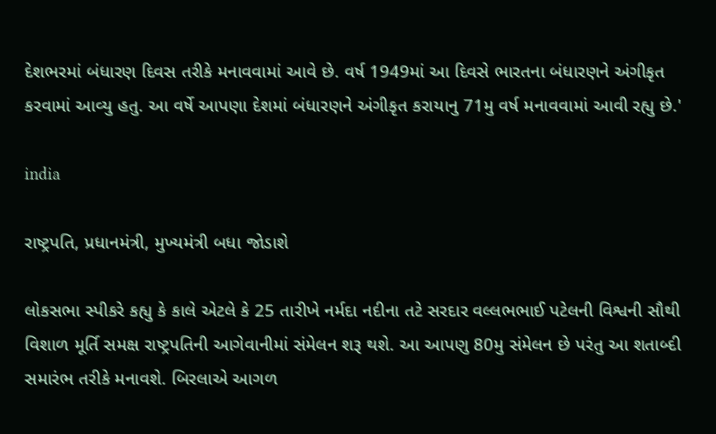દેશભરમાં બંધારણ દિવસ તરીકે મનાવવામાં આવે છે. વર્ષ 1949માં આ દિવસે ભારતના બંધારણને અંગીકૃત કરવામાં આવ્યુ હતુ. આ વર્ષે આપણા દેશમાં બંધારણને અંગીકૃત કરાયાનુ 71મુ વર્ષ મનાવવામાં આવી રહ્યુ છે.'

india

રાષ્ટ્રપતિ, પ્રધાનમંત્રી, મુખ્યમંત્રી બધા જોડાશે

લોકસભા સ્પીકરે કહ્યુ કે કાલે એટલે કે 25 તારીખે નર્મદા નદીના તટે સરદાર વલ્લભભાઈ પટેલની વિશ્વની સૌથી વિશાળ મૂર્તિ સમક્ષ રાષ્ટ્રપતિની આગેવાનીમાં સંમેલન શરૂ થશે. આ આપણુ 80મુ સંમેલન છે પરંતુ આ શતાબ્દી સમારંભ તરીકે મનાવશે. બિરલાએ આગળ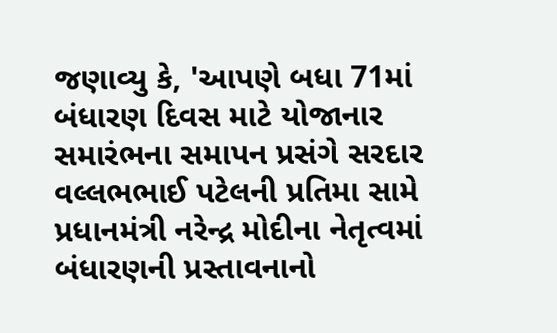જણાવ્યુ કે, 'આપણે બધા 71માં બંધારણ દિવસ માટે યોજાનાર સમારંભના સમાપન પ્રસંગે સરદાર વલ્લભભાઈ પટેલની પ્રતિમા સામે પ્રધાનમંત્રી નરેન્દ્ર મોદીના નેતૃત્વમાં બંધારણની પ્રસ્તાવનાનો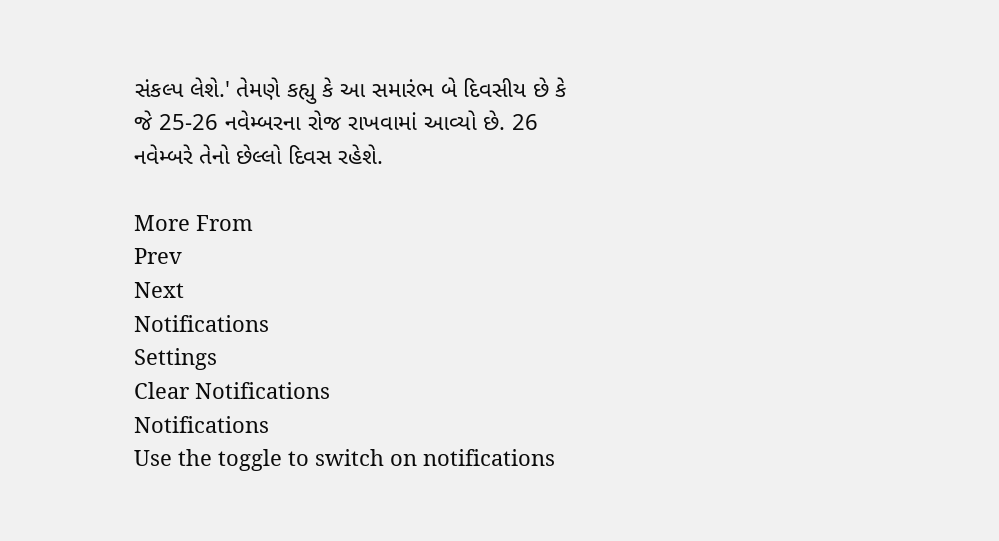સંકલ્પ લેશે.' તેમણે કહ્યુ કે આ સમારંભ બે દિવસીય છે કે જે 25-26 નવેમ્બરના રોજ રાખવામાં આવ્યો છે. 26 નવેમ્બરે તેનો છેલ્લો દિવસ રહેશે.

More From
Prev
Next
Notifications
Settings
Clear Notifications
Notifications
Use the toggle to switch on notifications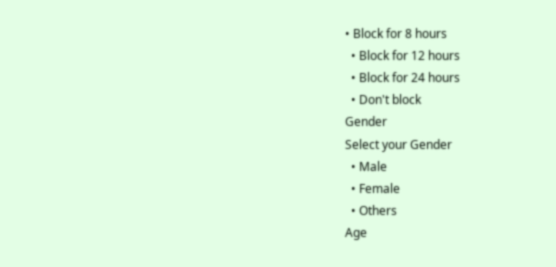• Block for 8 hours
  • Block for 12 hours
  • Block for 24 hours
  • Don't block
Gender
Select your Gender
  • Male
  • Female
  • Others
Age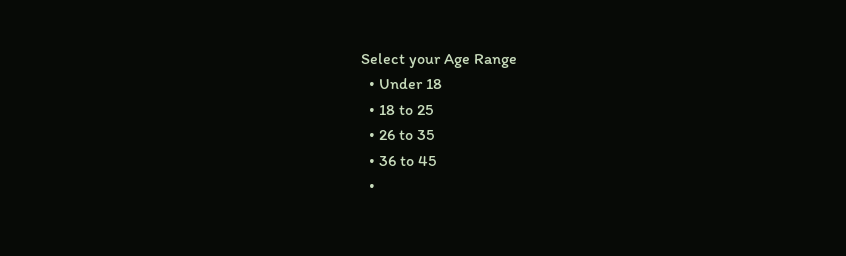Select your Age Range
  • Under 18
  • 18 to 25
  • 26 to 35
  • 36 to 45
  •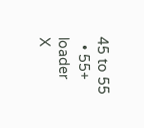45 to 55
  • 55+
loader
X